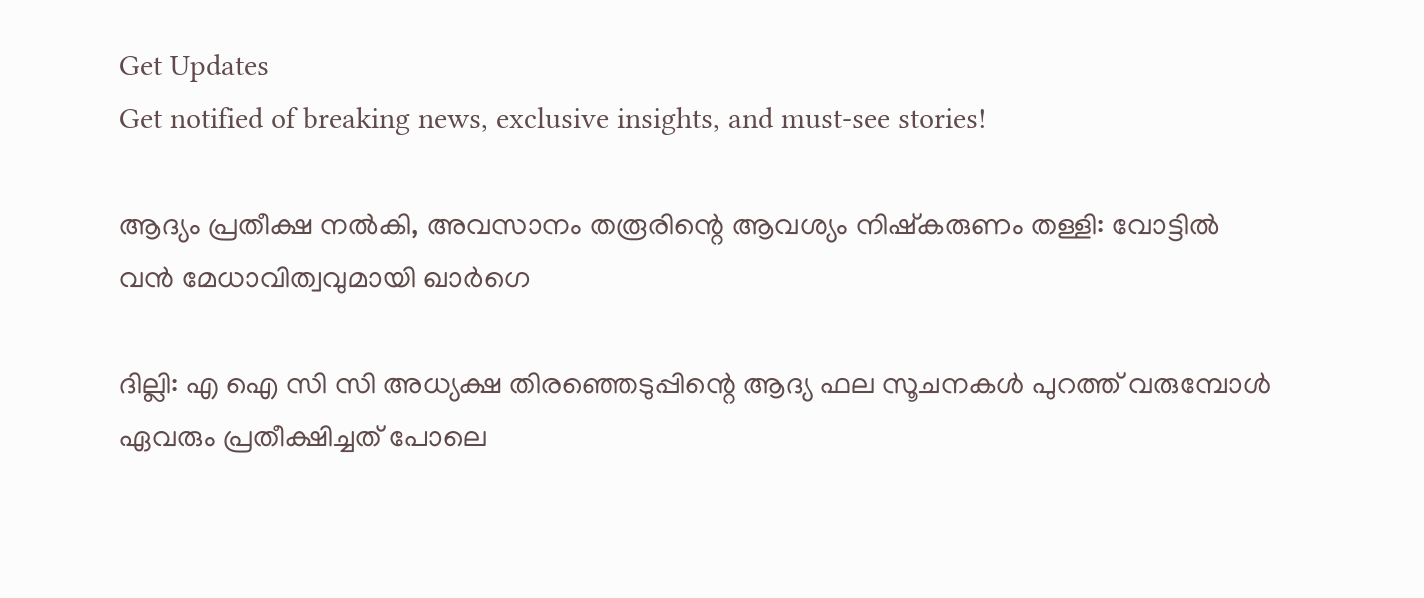Get Updates
Get notified of breaking news, exclusive insights, and must-see stories!

ആദ്യം പ്രതീക്ഷ നല്‍കി, അവസാനം തരൂരിന്റെ ആവശ്യം നിഷ്കരുണം തള്ളി: വോട്ടില്‍ വന്‍ മേധാവിത്വവുമായി ഖാർഗെ

ദില്ലി: എ ഐ സി സി അധ്യക്ഷ തിരഞ്ഞെടുപ്പിന്റെ ആദ്യ ഫല സൂചനകള്‍ പുറത്ത് വരുമ്പോള്‍ ഏവരും പ്രതീക്ഷിച്ചത് പോലെ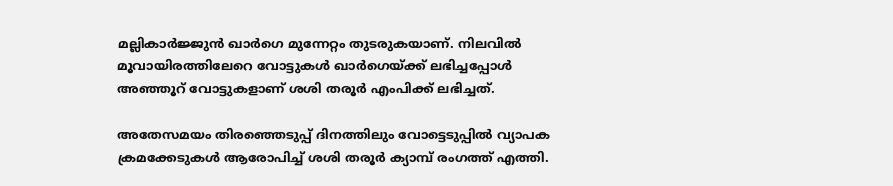മല്ലികാർജ്ജുന്‍ ഖാർഗെ മുന്നേറ്റം തുടരുകയാണ്. നിലവില്‍ മൂവായിരത്തിലേറെ വോട്ടുകള്‍ ഖാർഗെയ്ക്ക് ലഭിച്ചപ്പോള്‍ അഞ്ഞൂറ് വോട്ടുകളാണ് ശശി തരൂർ എംപിക്ക് ലഭിച്ചത്.

അതേസമയം തിരഞ്ഞെടുപ്പ് ദിനത്തിലും വോട്ടെടുപ്പില്‍ വ്യാപക ക്രമക്കേടുകള്‍ ആരോപിച്ച് ശശി തരൂർ ക്യാമ്പ് രംഗത്ത് എത്തി.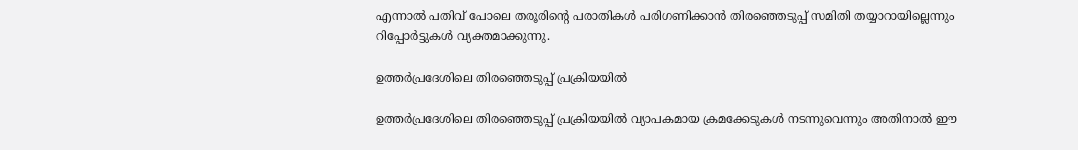എന്നാല്‍ പതിവ് പോലെ തരൂരിന്റെ പരാതികള്‍ പരിഗണിക്കാന്‍ തിരഞ്ഞെടുപ്പ് സമിതി തയ്യാറായില്ലെന്നും റിപ്പോർട്ടുകള്‍ വ്യക്തമാക്കുന്നു.

ഉത്തർപ്രദേശിലെ തിരഞ്ഞെടുപ്പ് പ്രക്രിയയിൽ

ഉത്തർപ്രദേശിലെ തിരഞ്ഞെടുപ്പ് പ്രക്രിയയിൽ വ്യാപകമായ ക്രമക്കേടുകള്‍ നടന്നുവെന്നും അതിനാല്‍ ഈ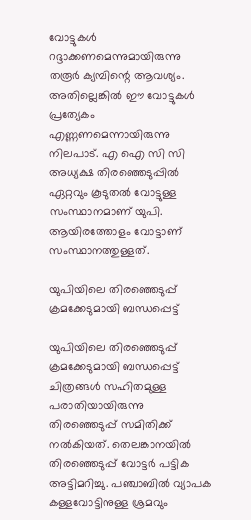വോട്ടുകള്‍ റദ്ദാക്കണമെന്നുമായിരുന്നു തരൂർ ക്യമ്പിന്റെ ആവശ്യം. അതില്ലെങ്കില്‍ ഈ വോട്ടുകള്‍ പ്രത്യേകം എണ്ണണമെന്നായിരുന്നു നിലപാട്. എ ഐ സി സി അധ്യക്ഷ തിരഞ്ഞെടുപ്പില്‍ ഏറ്റവും കൂടുതല്‍ വോട്ടുള്ള സംസ്ഥാനമാണ് യുപി. ആയിരത്തോളം വോട്ടാണ് സംസ്ഥാനത്തുള്ളത്.

യുപിയിലെ തിരഞ്ഞെടുപ്പ് ക്രമക്കേടുമായി ബന്ധപ്പെട്ട്

യുപിയിലെ തിരഞ്ഞെടുപ്പ് ക്രമക്കേടുമായി ബന്ധപ്പെട്ട് ചിത്രങ്ങള്‍ സഹിതമുള്ള പരാതിയായിരുന്നു തിരഞ്ഞെടുപ്പ് സമിതിക്ക് നല്‍കിയത്. തെലങ്കാനയില്‍ തിരഞ്ഞെടുപ്പ് വോട്ടർ പട്ടിക അട്ടിമറിച്ചു. പഞ്ചാബില്‍ വ്യാപക കള്ളവോട്ടിനുള്ള ശ്രമവും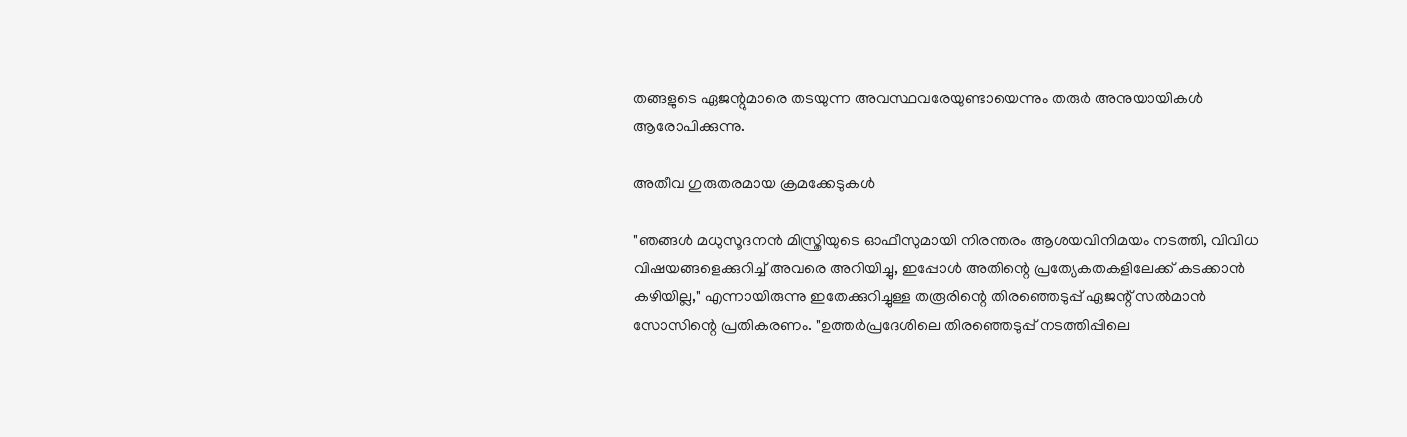തങ്ങളുടെ ഏജന്റുമാരെ തടയുന്ന അവസ്ഥവരേയുണ്ടായെന്നും തരുർ അനുയായികള്‍ ആരോപിക്കുന്നു.

അതീവ ഗുരുതരമായ ക്രമക്കേടുകൾ

"ഞങ്ങൾ മധുസൂദനൻ മിസ്ത്രിയുടെ ഓഫീസുമായി നിരന്തരം ആശയവിനിമയം നടത്തി, വിവിധ വിഷയങ്ങളെക്കുറിച്ച് അവരെ അറിയിച്ചു, ഇപ്പോൾ അതിന്റെ പ്രത്യേകതകളിലേക്ക് കടക്കാൻ കഴിയില്ല," എന്നായിരുന്നു ഇതേക്കുറിച്ചുള്ള തരൂരിന്റെ തിരഞ്ഞെടുപ്പ് ഏജന്റ് സൽമാൻ സോസിന്റെ പ്രതികരണം. "ഉത്തർപ്രദേശിലെ തിരഞ്ഞെടുപ്പ് നടത്തിപ്പിലെ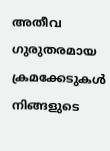അതീവ ഗുരുതരമായ ക്രമക്കേടുകൾ നിങ്ങളുടെ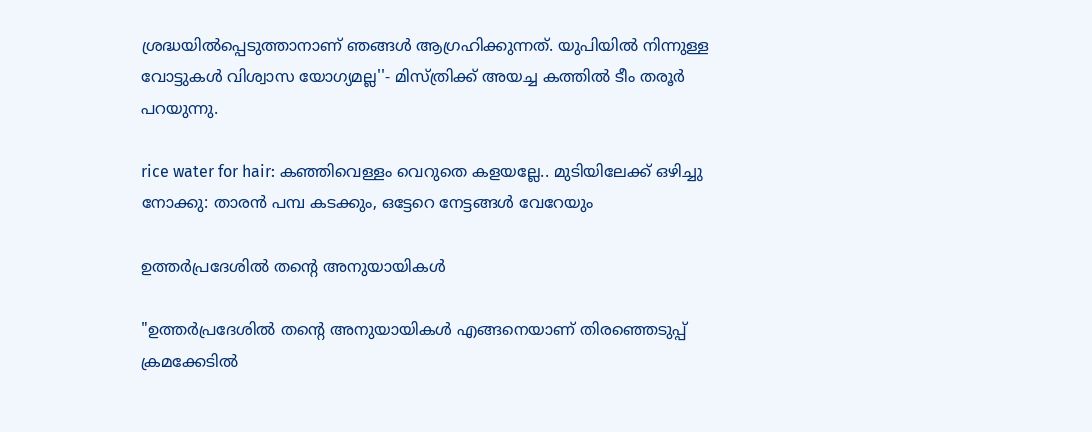ശ്രദ്ധയിൽപ്പെടുത്താനാണ് ഞങ്ങള്‍ ആഗ്രഹിക്കുന്നത്. യുപിയില്‍ നിന്നുള്ള വോട്ടുകള്‍ വിശ്വാസ യോഗ്യമല്ല''- മിസ്‌ത്രിക്ക് അയച്ച കത്തിൽ ടീം തരൂർ പറയുന്നു.

rice water for hair: കഞ്ഞിവെള്ളം വെറുതെ കളയല്ലേ.. മുടിയിലേക്ക് ഒഴിച്ചു നോക്കു: താരന്‍ പമ്പ കടക്കും, ഒട്ടേറെ നേട്ടങ്ങള്‍ വേറേയും

ഉത്തർപ്രദേശിൽ തന്റെ അനുയായികൾ

"ഉത്തർപ്രദേശിൽ തന്റെ അനുയായികൾ എങ്ങനെയാണ് തിരഞ്ഞെടുപ്പ് ക്രമക്കേടിൽ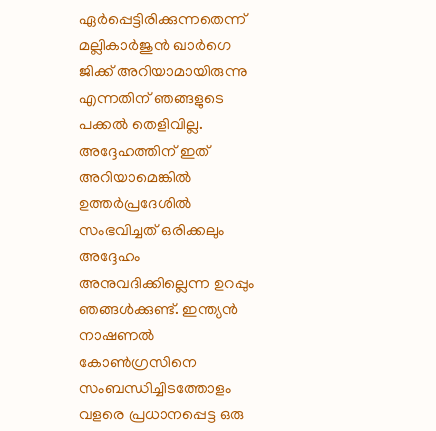ഏർപ്പെട്ടിരിക്കുന്നതെന്ന് മല്ലികാർജുൻ ഖാർഗെ ജിക്ക് അറിയാമായിരുന്നു എന്നതിന് ഞങ്ങളുടെ പക്കൽ തെളിവില്ല. അദ്ദേഹത്തിന് ഇത് അറിയാമെങ്കിൽ ഉത്തർപ്രദേശിൽ സംഭവിച്ചത് ഒരിക്കലും അദ്ദേഹം അനുവദിക്കില്ലെന്ന ഉറപ്പും ഞങ്ങൾക്കുണ്ട്. ഇന്ത്യൻ നാഷണൽ കോൺഗ്രസിനെ സംബന്ധിച്ചിടത്തോളം വളരെ പ്രധാനപ്പെട്ട ഒരു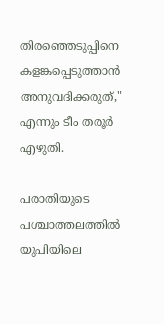തിരഞ്ഞെടുപ്പിനെ കളങ്കപ്പെടുത്താൻ അനുവദിക്കരുത്," എന്നും ടീം തരൂർ എഴുതി.

പരാതിയുടെ പശ്ചാത്തലത്തില്‍ യുപിയിലെ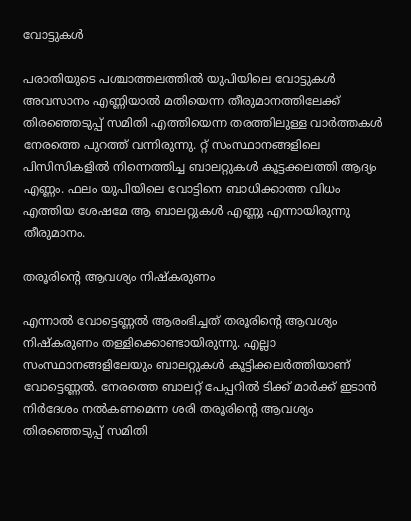വോട്ടുകള്‍

പരാതിയുടെ പശ്ചാത്തലത്തില്‍ യുപിയിലെ വോട്ടുകള്‍ അവസാനം എണ്ണിയാല്‍ മതിയെന്ന തീരുമാനത്തിലേക്ക് തിരഞ്ഞെടുപ്പ് സമിതി എത്തിയെന്ന തരത്തിലുള്ള വാർത്തകള്‍ നേരത്തെ പുറത്ത് വന്നിരുന്നു. റ്റ് സംസ്ഥാനങ്ങളിലെ പിസിസികളിൽ നിന്നെത്തിച്ച ബാലറ്റുകൾ കൂട്ടക്കല‍‍ത്തി ആദ്യം എണ്ണം. ഫലം യുപിയിലെ വോട്ടിനെ ബാധിക്കാത്ത വിധം എത്തിയ ശേഷമേ ആ ബാലറ്റുകൾ എണ്ണു എന്നായിരുന്നു തീരുമാനം.

തരൂരിന്റെ ആവശ്യം നിഷ്കരുണം

എന്നാല്‍ വോട്ടെണ്ണല്‍ ആരംഭിച്ചത് തരൂരിന്റെ ആവശ്യം നിഷ്കരുണം തള്ളിക്കൊണ്ടായിരുന്നു. എല്ലാ സംസ്ഥാനങ്ങളിലേയും ബാലറ്റുകള്‍ കൂട്ടിക്കലർത്തിയാണ് വോട്ടെണ്ണല്‍. നേരത്തെ ബാലറ്റ് പേപ്പറിൽ ടിക്ക് മാർക്ക് ഇടാൻ നി‍‍ർദേശം നൽകണമെന്ന ശരി തരൂരിന്റെ ആവശ്യം തിരഞ്ഞെടുപ്പ് സമിതി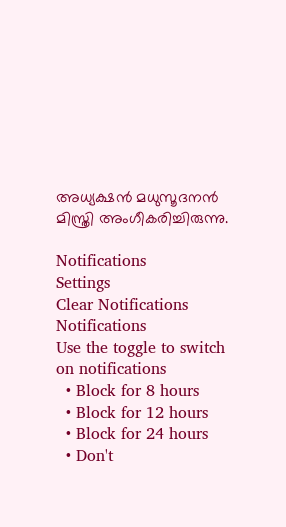അധ്യക്ഷന്‍ മധുസൂദനന്‍ മിസ്ത്രി അംഗീകരിച്ചിരുന്നു.

Notifications
Settings
Clear Notifications
Notifications
Use the toggle to switch on notifications
  • Block for 8 hours
  • Block for 12 hours
  • Block for 24 hours
  • Don't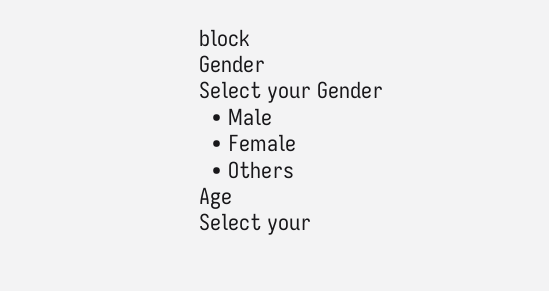block
Gender
Select your Gender
  • Male
  • Female
  • Others
Age
Select your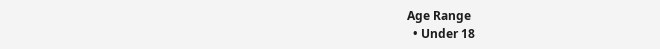Age Range
  • Under 18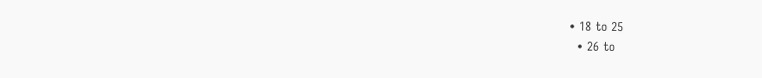• 18 to 25
  • 26 to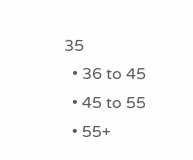35
  • 36 to 45
  • 45 to 55
  • 55+